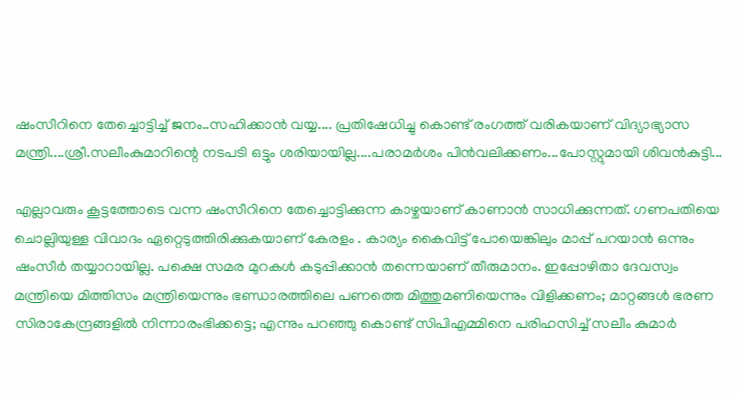ഷംസീറിനെ തേച്ചൊട്ടിച്ച് ജനം..സഹിക്കാൻ വയ്യ.... പ്രതിഷേധിച്ചു കൊണ്ട് രംഗത്ത് വരികയാണ് വിദ്യാഭ്യാസ മന്ത്രി....ശ്രീ.സലീംകുമാറിന്റെ നടപടി ഒട്ടും ശരിയായില്ല....പരാമർശം പിൻവലിക്കണം...പോസ്റ്റുമായി ശിവൻകുട്ടി...

എല്ലാവരും കൂട്ടത്തോടെ വന്ന ഷംസീറിനെ തേച്ചൊട്ടിക്കുന്ന കാഴ്ചയാണ് കാണാൻ സാധിക്കുന്നത്. ഗണപതിയെ ചൊല്ലിയുള്ള വിവാദം ഏറ്റെടുത്തിരിക്കുകയാണ് കേരളം . കാര്യം കൈവിട്ട് പോയെങ്കിലും മാപ്പ് പറയാൻ ഒന്നും ഷംസീർ തയ്യാറായില്ല. പക്ഷെ സമര മുറകൾ കടുപ്പിക്കാൻ തന്നെയാണ് തീരുമാനം. ഇപ്പോഴിതാ ദേവസ്വം മന്ത്രിയെ മിത്തിസം മന്ത്രിയെന്നും ഭണ്ഡാരത്തിലെ പണത്തെ മിത്തുമണിയെന്നും വിളിക്കണം; മാറ്റങ്ങൾ ഭരണ സിരാകേന്ദ്രങ്ങളിൽ നിന്നാരംഭിക്കട്ടെ; എന്നും പറഞ്ഞു കൊണ്ട് സിപിഎമ്മിനെ പരിഹസിച്ച് സലീം കുമാർ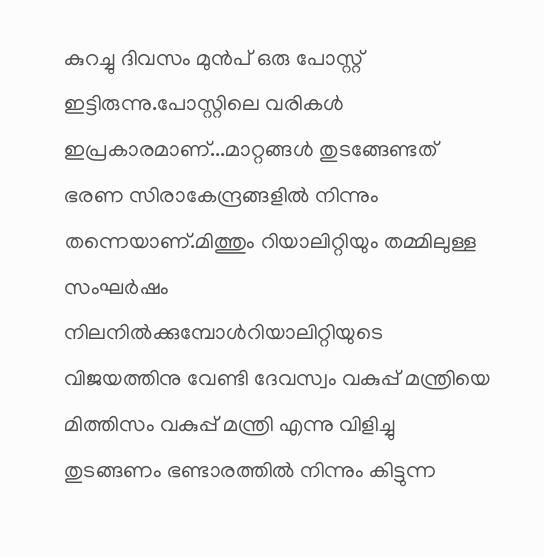കുറച്ചു ദിവസം മുൻപ് ഒരു പോസ്റ്റ് ഇട്ടിരുന്നു.പോസ്റ്റിലെ വരികൾ ഇപ്രകാരമാണ്...മാറ്റങ്ങൾ തുടങ്ങേണ്ടത് ഭരണ സിരാകേന്ദ്രങ്ങളിൽ നിന്നും തന്നെയാണ്.മിത്തും റിയാലിറ്റിയും തമ്മിലുള്ള സംഘർഷം നിലനിൽക്കുമ്പോൾറിയാലിറ്റിയുടെ വിജയത്തിനു വേണ്ടി ദേവസ്വം വകുപ്പ് മന്ത്രിയെ മിത്തിസം വകുപ്പ് മന്ത്രി എന്നു വിളിച്ചു തുടങ്ങണം ഭണ്ടാരത്തിൽ നിന്നും കിട്ടുന്ന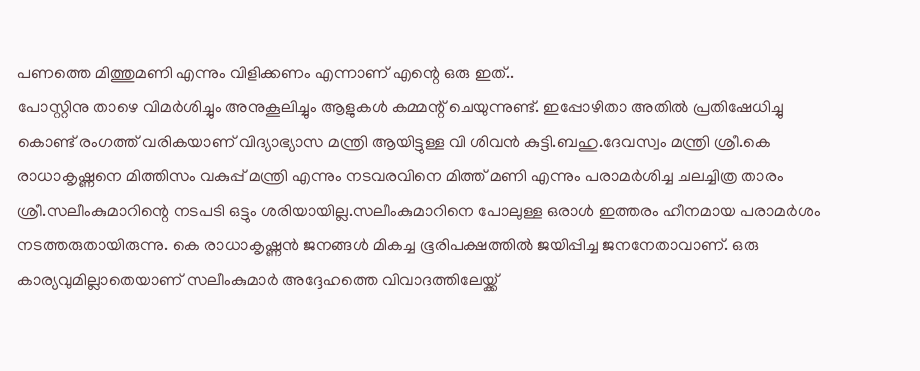പണത്തെ മിത്തുമണി എന്നും വിളിക്കണം എന്നാണ് എന്റെ ഒരു ഇത്..
പോസ്റ്റിനു താഴെ വിമർശിച്ചും അനുകൂലിച്ചും ആളുകൾ കമ്മന്റ് ചെയുന്നുണ്ട്. ഇപ്പോഴിതാ അതിൽ പ്രതിഷേധിച്ചു കൊണ്ട് രംഗത്ത് വരികയാണ് വിദ്യാഭ്യാസ മന്ത്രി ആയിട്ടുള്ള വി ശിവൻ കുട്ടി.ബഹു.ദേവസ്വം മന്ത്രി ശ്രീ.കെ രാധാകൃഷ്ണനെ മിത്തിസം വകുപ്പ് മന്ത്രി എന്നും നടവരവിനെ മിത്ത് മണി എന്നും പരാമർശിച്ച ചലച്ചിത്ര താരം ശ്രീ.സലീംകുമാറിന്റെ നടപടി ഒട്ടും ശരിയായില്ല.സലീംകുമാറിനെ പോലുള്ള ഒരാൾ ഇത്തരം ഹീനമായ പരാമർശം നടത്തരുതായിരുന്നു. കെ രാധാകൃഷ്ണൻ ജനങ്ങൾ മികച്ച ഭൂരിപക്ഷത്തിൽ ജയിപ്പിച്ച ജനനേതാവാണ്. ഒരു കാര്യവുമില്ലാതെയാണ് സലീംകുമാർ അദ്ദേഹത്തെ വിവാദത്തിലേയ്ക്ക്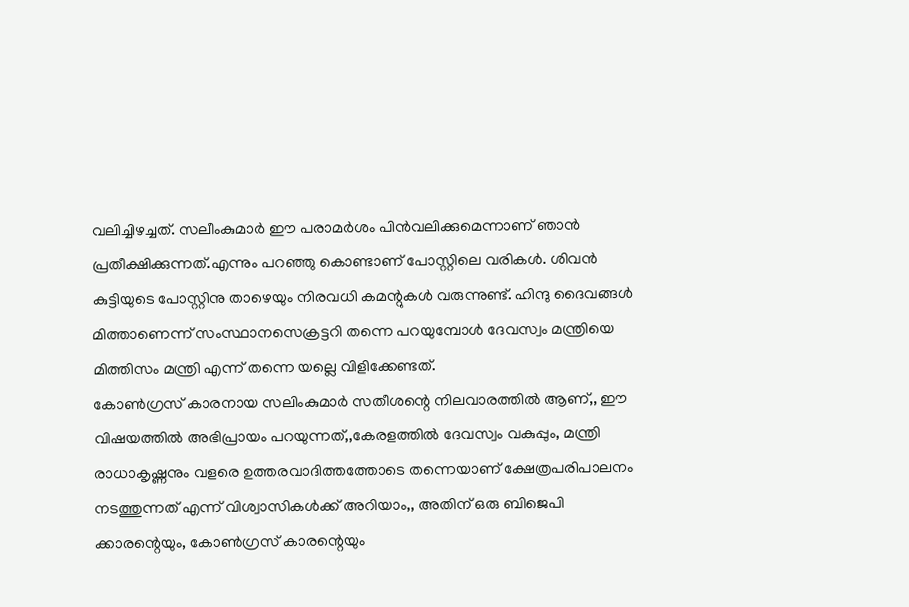വലിച്ചിഴച്ചത്. സലീംകുമാർ ഈ പരാമർശം പിൻവലിക്കുമെന്നാണ് ഞാൻ പ്രതീക്ഷിക്കുന്നത്.എന്നും പറഞ്ഞു കൊണ്ടാണ് പോസ്റ്റിലെ വരികൾ. ശിവൻ കുട്ടിയുടെ പോസ്റ്റിനു താഴെയും നിരവധി കമന്റുകൾ വരുന്നുണ്ട്. ഹിന്ദു ദൈവങ്ങൾ മിത്താണെന്ന് സംസ്ഥാനസെക്രട്ടറി തന്നെ പറയുമ്പോൾ ദേവസ്വം മന്ത്രിയെ മിത്തിസം മന്ത്രി എന്ന് തന്നെ യല്ലെ വിളിക്കേണ്ടത്.
കോൺഗ്രസ് കാരനായ സലിംകുമാർ സതീശന്റെ നിലവാരത്തിൽ ആണ്,, ഈ വിഷയത്തിൽ അഭിപ്രായം പറയുന്നത്,,കേരളത്തിൽ ദേവസ്വം വകുപ്പും, മന്ത്രി രാധാകൃഷ്ണനും വളരെ ഉത്തരവാദിത്തത്തോടെ തന്നെയാണ് ക്ഷേത്രപരിപാലനം നടത്തുന്നത് എന്ന് വിശ്വാസികൾക്ക് അറിയാം,, അതിന് ഒരു ബിജെപി ക്കാരന്റെയും, കോൺഗ്രസ് കാരന്റെയും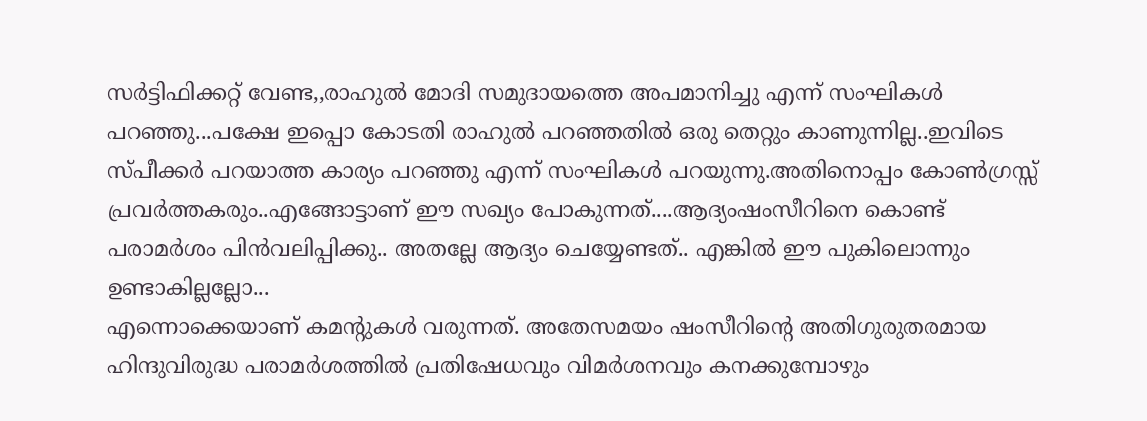സർട്ടിഫിക്കറ്റ് വേണ്ട,,രാഹുൽ മോദി സമുദായത്തെ അപമാനിച്ചു എന്ന് സംഘികൾ പറഞ്ഞു...പക്ഷേ ഇപ്പൊ കോടതി രാഹുൽ പറഞ്ഞതിൽ ഒരു തെറ്റും കാണുന്നില്ല..ഇവിടെ സ്പീക്കർ പറയാത്ത കാര്യം പറഞ്ഞു എന്ന് സംഘികൾ പറയുന്നു.അതിനൊപ്പം കോൺഗ്രസ്സ് പ്രവർത്തകരും..എങ്ങോട്ടാണ് ഈ സഖ്യം പോകുന്നത്....ആദ്യംഷംസീറിനെ കൊണ്ട് പരാമർശം പിൻവലിപ്പിക്കു.. അതല്ലേ ആദ്യം ചെയ്യേണ്ടത്.. എങ്കിൽ ഈ പുകിലൊന്നും ഉണ്ടാകില്ലല്ലോ...
എന്നൊക്കെയാണ് കമന്റുകൾ വരുന്നത്. അതേസമയം ഷംസീറിന്റെ അതിഗുരുതരമായ ഹിന്ദുവിരുദ്ധ പരാമർശത്തിൽ പ്രതിഷേധവും വിമർശനവും കനക്കുമ്പോഴും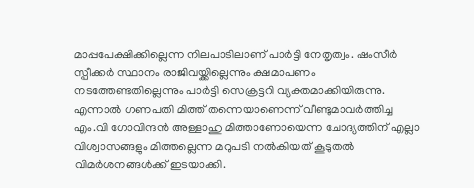മാപ്പപേക്ഷിക്കില്ലെന്ന നിലപാടിലാണ് പാർട്ടി നേതൃത്വം. ഷംസീർ സ്പീക്കർ സ്ഥാനം രാജിവയ്ക്കില്ലെന്നും ക്ഷമാപണം നടത്തേണ്ടതില്ലെന്നും പാർട്ടി സെക്രട്ടറി വ്യക്തമാക്കിയിരുന്നു. എന്നാൽ ഗണപതി മിത്ത് തന്നെയാണെന്ന് വീണ്ടുമാവർത്തിച്ച എം.വി ഗോവിന്ദൻ അള്ളാഹു മിത്താണോയെന്ന ചോദ്യത്തിന് എല്ലാ വിശ്വാസങ്ങളും മിത്തല്ലെന്ന മറുപടി നൽകിയത് കൂടുതൽ വിമർശനങ്ങൾക്ക് ഇടയാക്കി.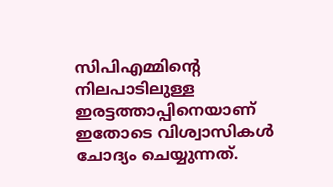സിപിഎമ്മിന്റെ നിലപാടിലുള്ള ഇരട്ടത്താപ്പിനെയാണ് ഇതോടെ വിശ്വാസികൾ ചോദ്യം ചെയ്യുന്നത്.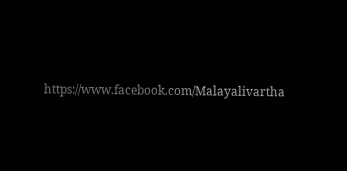https://www.facebook.com/Malayalivartha